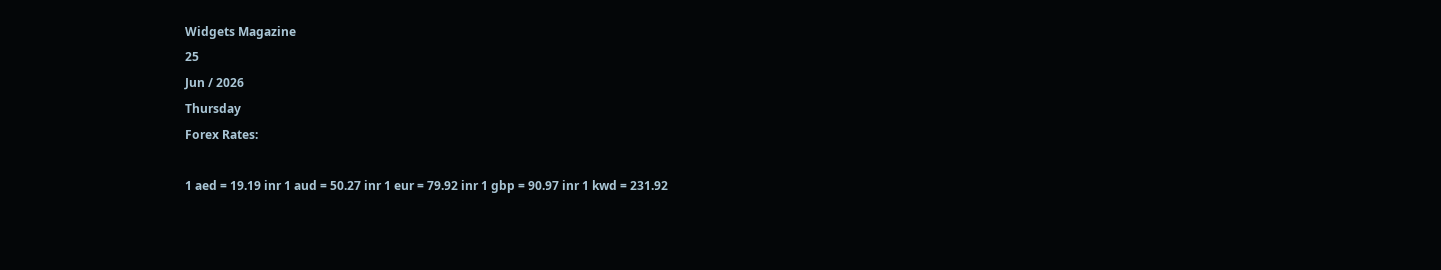Widgets Magazine
25
Jun / 2026
Thursday
Forex Rates:

1 aed = 19.19 inr 1 aud = 50.27 inr 1 eur = 79.92 inr 1 gbp = 90.97 inr 1 kwd = 231.92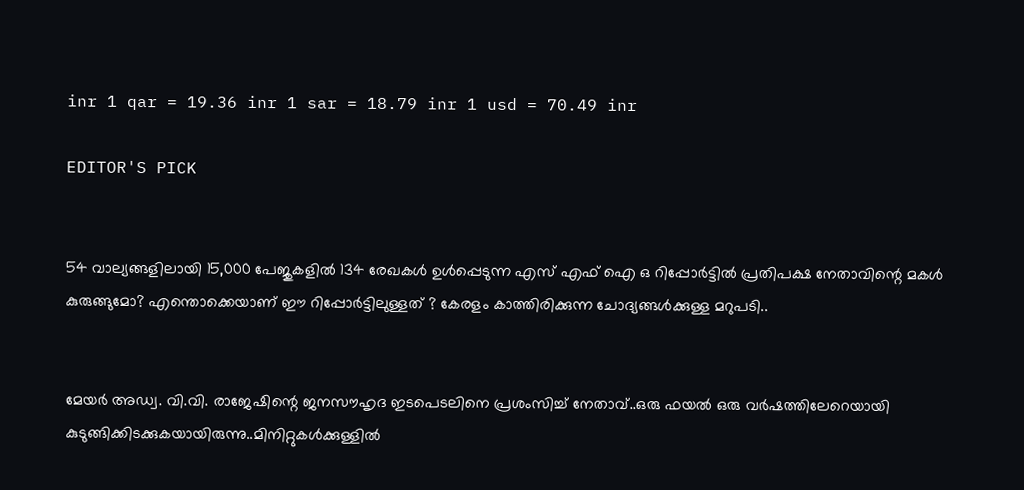inr 1 qar = 19.36 inr 1 sar = 18.79 inr 1 usd = 70.49 inr

EDITOR'S PICK


54 വാല്യങ്ങളിലായി 15,000 പേജുകളിൽ 134 രേഖകൾ ഉൾപ്പെടുന്ന എസ് എഫ് ഐ ഒ റിപ്പോർട്ടിൽ പ്രതിപക്ഷ നേതാവിന്റെ മകൾ കുരുങ്ങുമോ? എന്തൊക്കെയാണ് ഈ റിപ്പോർട്ടിലുള്ളത് ? കേരളം കാത്തിരിക്കുന്ന ചോദ്യങ്ങൾക്കുള്ള മറുപടി..


മേയർ അഡ്വ. വി.വി. രാജേഷിന്റെ ജനസൗഹൃദ ഇടപെടലിനെ പ്രശംസിച്ച് നേതാവ്..ഒരു ഫയൽ ഒരു വർഷത്തിലേറെയായി കുടുങ്ങിക്കിടക്കുകയായിരുന്നു..മിനിറ്റുകൾക്കുള്ളിൽ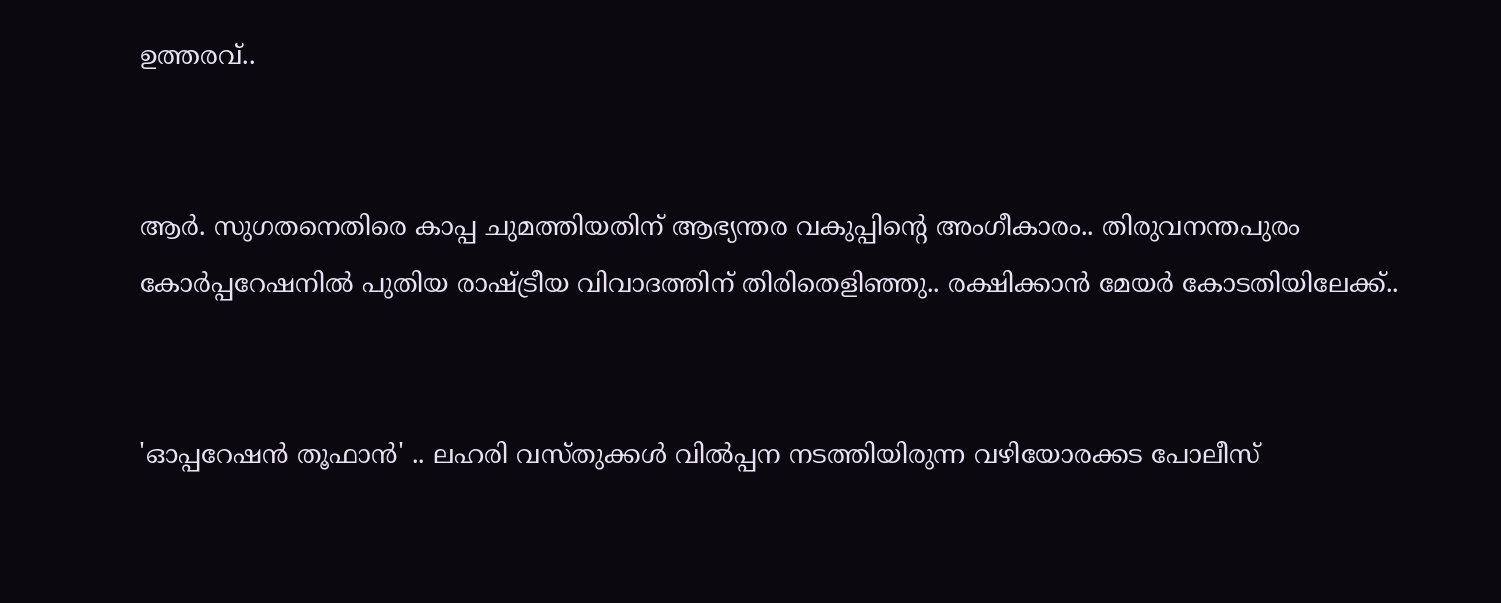ഉത്തരവ്..


ആർ. സുഗതനെതിരെ കാപ്പ ചുമത്തിയതിന് ആഭ്യന്തര വകുപ്പിന്റെ അംഗീകാരം.. തിരുവനന്തപുരം കോർപ്പറേഷനിൽ പുതിയ രാഷ്ട്രീയ വിവാദത്തിന് തിരിതെളിഞ്ഞു.. രക്ഷിക്കാൻ മേയർ കോടതിയിലേക്ക്..


'ഓപ്പറേഷന്‍ തൂഫാന്‍' .. ലഹരി വസ്തുക്കള്‍ വില്‍പ്പന നടത്തിയിരുന്ന വഴിയോരക്കട പോലീസ്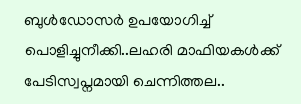ബുള്‍ഡോസര്‍ ഉപയോഗിച്ച് പൊളിച്ചുനീക്കി..ലഹരി മാഫിയകള്‍ക്ക് പേടിസ്വപ്നമായി ചെന്നിത്തല..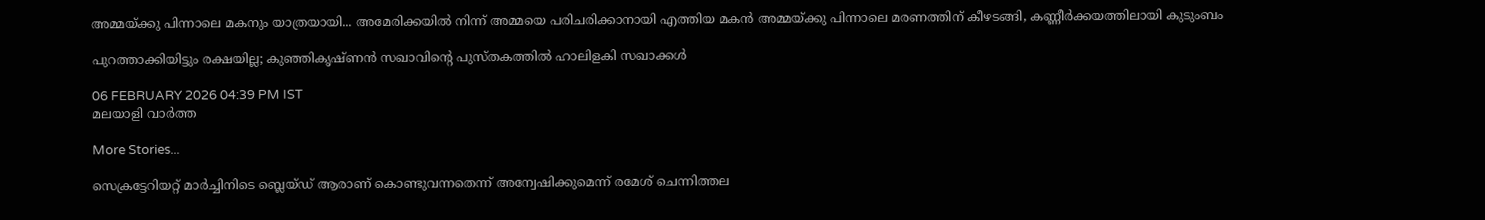അമ്മയ്ക്കു പിന്നാലെ മകനും യാത്രയായി... അമേരിക്കയിൽ നിന്ന് അമ്മയെ പരിചരിക്കാനായി എത്തിയ മകൻ അമ്മയ്ക്കു പിന്നാലെ മരണത്തിന് കീഴടങ്ങി, കണ്ണീർക്കയത്തിലായി കുടുംബം

പുറത്താക്കിയിട്ടും രക്ഷയില്ല; കുഞ്ഞികൃഷ്ണൻ സഖാവിന്റെ പുസ്തകത്തിൽ ഹാലിളകി സഖാക്കൾ

06 FEBRUARY 2026 04:39 PM IST
മലയാളി വാര്‍ത്ത

More Stories...

സെക്രട്ടേറിയറ്റ് മാര്‍ച്ചിനിടെ ബ്ലെയ്ഡ് ആരാണ് കൊണ്ടുവന്നതെന്ന് അന്വേഷിക്കുമെന്ന് രമേശ് ചെന്നിത്തല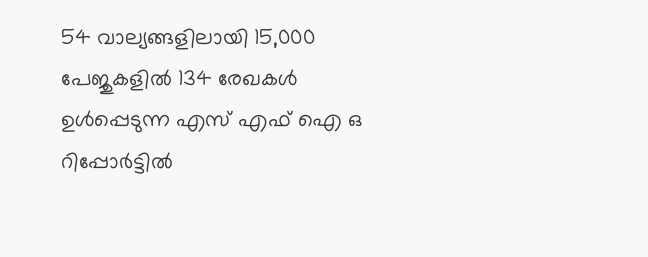54 വാല്യങ്ങളിലായി 15,000 പേജുകളിൽ 134 രേഖകൾ ഉൾപ്പെടുന്ന എസ് എഫ് ഐ ഒ റിപ്പോർട്ടിൽ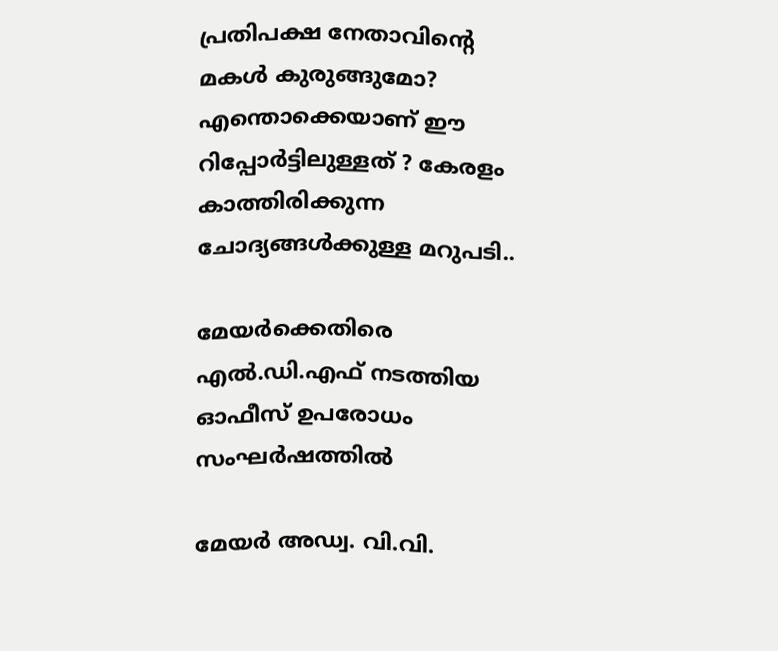പ്രതിപക്ഷ നേതാവിന്റെ മകൾ കുരുങ്ങുമോ? എന്തൊക്കെയാണ് ഈ റിപ്പോർട്ടിലുള്ളത് ? കേരളം കാത്തിരിക്കുന്ന ചോദ്യങ്ങൾക്കുള്ള മറുപടി..

മേയര്‍ക്കെതിരെ എല്‍.ഡി.എഫ് നടത്തിയ ഓഫീസ് ഉപരോധം സംഘര്‍ഷത്തില്‍

മേയർ അഡ്വ. വി.വി.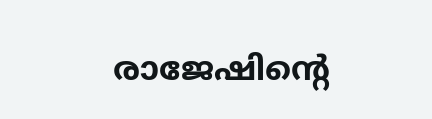രാജേഷിന്റെ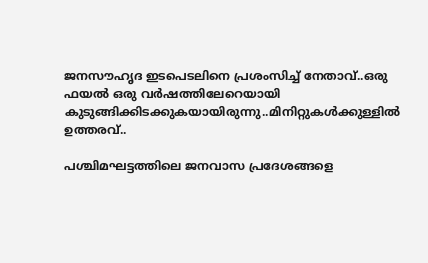ജനസൗഹൃദ ഇടപെടലിനെ പ്രശംസിച്ച് നേതാവ്..ഒരു ഫയൽ ഒരു വർഷത്തിലേറെയായി കുടുങ്ങിക്കിടക്കുകയായിരുന്നു..മിനിറ്റുകൾക്കുള്ളിൽ ഉത്തരവ്..

പശ്ചിമഘട്ടത്തിലെ ജനവാസ പ്രദേശങ്ങളെ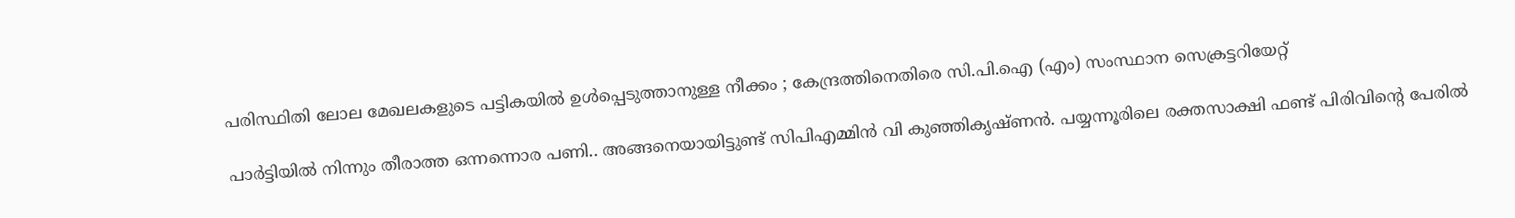പരിസ്ഥിതി ലോല മേഖലകളുടെ പട്ടികയില്‍ ഉള്‍പ്പെടുത്താനുള്ള നീക്കം ; കേന്ദ്രത്തിനെതിരെ സി.പി.ഐ (എം) സംസ്ഥാന സെക്രട്ടറിയേറ്റ്‌

പാർട്ടിയിൽ നിന്നും തീരാത്ത ഒന്നന്നൊര പണി.. അങ്ങനെയായിട്ടുണ്ട് സിപിഎമ്മിൻ വി കുഞ്ഞികൃഷ്ണൻ. പയ്യന്നൂരിലെ രക്തസാക്ഷി ഫണ്ട് പിരിവിന്റെ പേരിൽ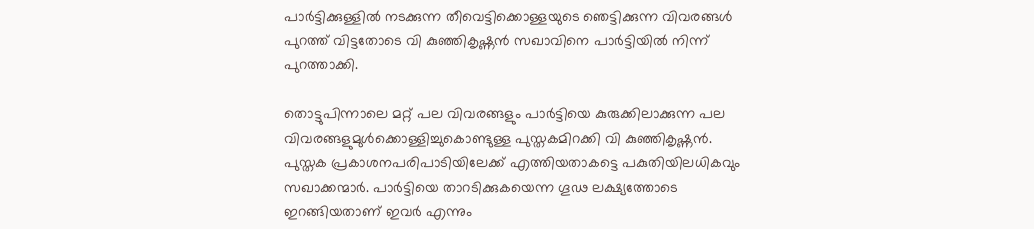പാർട്ടിക്കുള്ളിൽ നടക്കുന്ന തീവെട്ടിക്കൊള്ളയുടെ ഞെട്ടിക്കുന്ന വിവരങ്ങൾ പുറത്ത് വിട്ടതോടെ വി കുഞ്ഞികൃഷ്ണൻ സഖാവിനെ പാർട്ടിയിൽ നിന്ന് പുറത്താക്കി.

തൊട്ടുപിന്നാലെ മറ്റ് പല വിവരങ്ങളും പാർട്ടിയെ കുരുക്കിലാക്കുന്ന പല വിവരങ്ങളുമുൾക്കൊള്ളിച്ചുകൊണ്ടുള്ള പുസ്തകമിറക്കി വി കുഞ്ഞികൃഷ്ണൻ. പുസ്തക പ്രകാശനപരിപാടിയിലേക്ക് എത്തിയതാകട്ടെ പകുതിയിലധികവും സഖാക്കന്മാർ. പാർട്ടിയെ താറടിക്കുകയെന്ന ഗൂഢ ലക്ഷ്യത്തോടെ ഇറങ്ങിയതാണ് ഇവർ എന്നും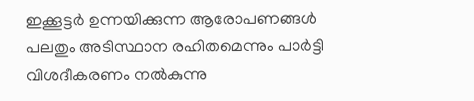ഇക്കൂട്ടർ ഉന്നയിക്കുന്ന ആരോപണങ്ങൾ പലതും അടിസ്ഥാന രഹിതമെന്നും പാർട്ടി വിശദീകരണം നൽകുന്നു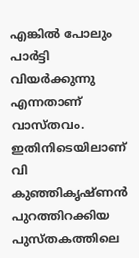എങ്കിൽ പോലും പാർട്ടി വിയർക്കുന്നു എന്നതാണ് വാസ്തവം. ഇതിനിടെയിലാണ് വി കുഞ്ഞികൃഷ്ണൻ പുറത്തിറക്കിയ പുസ്തകത്തിലെ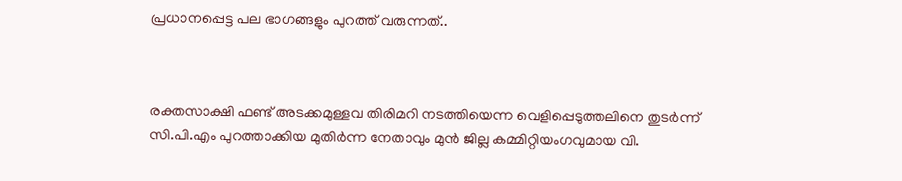പ്രധാനപ്പെട്ട പല ഭാഗങ്ങളും പുറത്ത് വരുന്നത്..



രക്തസാക്ഷി ഫണ്ട് അടക്കമുള്ളവ തിരിമറി നടത്തിയെന്ന വെളിപ്പെടുത്തലിനെ തുടർന്ന് സി.പി.എം പുറത്താക്കിയ മുതിർന്ന നേതാവും മുൻ ജില്ല കമ്മിറ്റിയംഗവുമായ വി.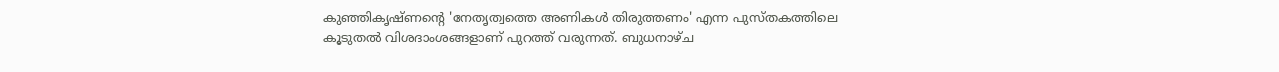കുഞ്ഞികൃഷ്ണന്റെ 'നേതൃത്വത്തെ അണികൾ തിരുത്തണം' എന്ന പുസ്തകത്തിലെ കൂടുതൽ വിശദാംശങ്ങളാണ് പുറത്ത് വരുന്നത്. ബുധനാഴ്ച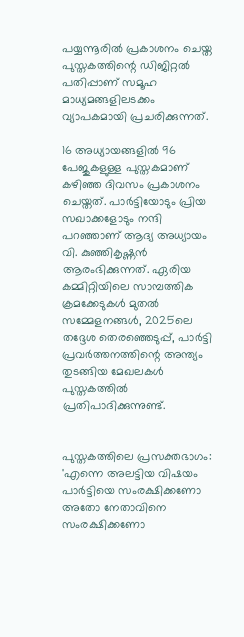പയ്യന്നൂരിൽ പ്രകാശനം ചെയ്ത പുസ്തകത്തിന്റെ ഡിജിറ്റൽ പതിപ്പാണ് സമൂഹ മാധ്യമങ്ങളിലടക്കം വ്യാപകമായി പ്രചരിക്കുന്നത്.

16 അധ്യായങ്ങളിൽ 96 പേജുകളുള്ള പുസ്തകമാണ് കഴിഞ്ഞ ദിവസം പ്രകാശനം ചെയ്തത്. പാർട്ടിയോടും പ്രിയ സഖാക്കളോടും നന്ദി പറഞ്ഞാണ് ആദ്യ അധ്യായം വി. കുഞ്ഞികൃഷ്ണൻ ആരംഭിക്കുന്നത്. ഏരിയ കമ്മിറ്റിയിലെ സാമ്പത്തിക ക്രമക്കേടുകൾ മുതൽ സമ്മേളനങ്ങൾ, 2025ലെ തദ്ദേശ തെരഞ്ഞെടുപ്പ്, പാർട്ടി പ്രവർത്തനത്തിന്റെ അന്ത്യം തുടങ്ങിയ മേഖലകൾ പുസ്തകത്തിൽ പ്രതിപാദിക്കുന്നുണ്ട്.


പുസ്തകത്തിലെ പ്രസക്തഭാഗം:
'എന്നെ അലട്ടിയ വിഷയം പാർട്ടിയെ സംരക്ഷിക്കണോ അതോ നേതാവിനെ സംരക്ഷിക്കണോ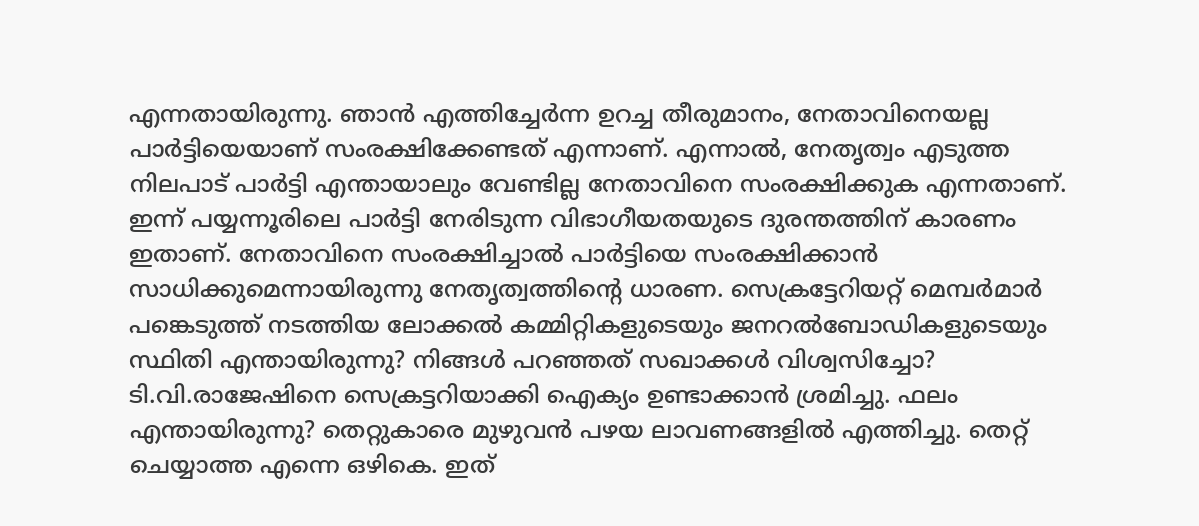എന്നതായിരുന്നു. ഞാൻ എത്തിച്ചേർന്ന ഉറച്ച തീരുമാനം, നേതാവിനെയല്ല പാർട്ടിയെയാണ് സംരക്ഷിക്കേണ്ടത് എന്നാണ്. എന്നാൽ, നേതൃത്വം എടുത്ത നിലപാട് പാർട്ടി എന്തായാലും വേണ്ടില്ല നേതാവിനെ സംരക്ഷിക്കുക എന്നതാണ്. ഇന്ന് പയ്യന്നൂരിലെ പാർട്ടി നേരിടുന്ന വിഭാഗീയതയുടെ ദുരന്തത്തിന് കാരണം ഇതാണ്. നേതാവിനെ സംരക്ഷിച്ചാൽ പാർട്ടിയെ സംരക്ഷിക്കാൻ സാധിക്കുമെന്നായിരുന്നു നേതൃത്വത്തിന്‍റെ ധാരണ. സെക്രട്ടേറിയറ്റ് മെമ്പർമാർ പങ്കെടുത്ത് നടത്തിയ ലോക്കൽ കമ്മിറ്റികളുടെയും ജനറൽബോഡികളുടെയും സ്ഥിതി എന്തായിരുന്നു? നിങ്ങൾ പറഞ്ഞത് സഖാക്കൾ വിശ്വസിച്ചോ? ടി.വി.രാജേഷിനെ സെക്രട്ടറിയാക്കി ഐക്യം ഉണ്ടാക്കാൻ ശ്രമിച്ചു. ഫലം എന്തായിരുന്നു? തെറ്റുകാരെ മുഴുവൻ പഴയ ലാവണങ്ങളിൽ എത്തിച്ചു. തെറ്റ് ചെയ്യാത്ത എന്നെ ഒഴികെ. ഇത്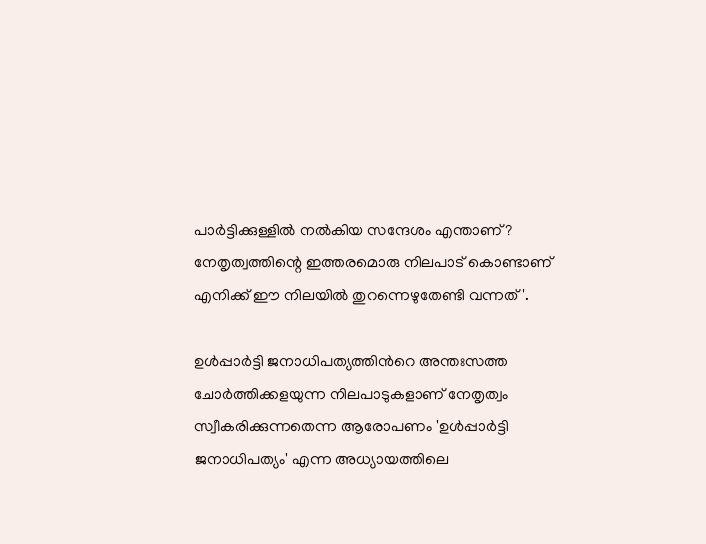പാർട്ടിക്കുള്ളിൽ നൽകിയ സന്ദേശം എന്താണ്? നേതൃത്വത്തിന്റെ ഇത്തരമൊരു നിലപാട് കൊണ്ടാണ് എനിക്ക് ഈ നിലയിൽ തുറന്നെഴുതേണ്ടി വന്നത്'.

ഉൾപ്പാർട്ടി ജനാധിപത്യത്തിന്‍റെ അന്തഃസത്ത ചോർത്തിക്കളയുന്ന നിലപാടുകളാണ് നേതൃത്വം സ്വീകരിക്കുന്നതെന്ന ആരോപണം 'ഉൾപ്പാർട്ടി ജനാധിപത്യം' എന്ന അധ്യായത്തിലെ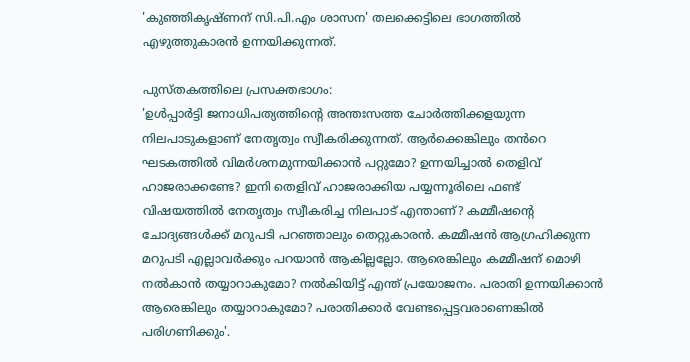'കുഞ്ഞികൃഷ്ണന് സി.പി.എം ശാസന' തലക്കെട്ടിലെ ഭാഗത്തിൽ എഴുത്തുകാരൻ ഉന്നയിക്കുന്നത്.

പുസ്തകത്തിലെ പ്രസക്തഭാഗം:
'ഉൾപ്പാർട്ടി ജനാധിപത്യത്തിന്‍റെ അന്തഃസത്ത ചോർത്തിക്കളയുന്ന നിലപാടുകളാണ് നേതൃത്വം സ്വീകരിക്കുന്നത്. ആർക്കെങ്കിലും തൻറെ ഘടകത്തിൽ വിമർശനമുന്നയിക്കാൻ പറ്റുമോ? ഉന്നയിച്ചാൽ തെളിവ് ഹാജരാക്കണ്ടേ? ഇനി തെളിവ് ഹാജരാക്കിയ പയ്യന്നൂരിലെ ഫണ്ട് വിഷയത്തിൽ നേതൃത്വം സ്വീകരിച്ച നിലപാട് എന്താണ്? കമ്മീഷന്‍റെ ചോദ്യങ്ങൾക്ക് മറുപടി പറഞ്ഞാലും തെറ്റുകാരൻ. കമ്മീഷൻ ആഗ്രഹിക്കുന്ന മറുപടി എല്ലാവർക്കും പറയാൻ ആകില്ലല്ലോ. ആരെങ്കിലും കമ്മീഷന് മൊഴി നൽകാൻ തയ്യാറാകുമോ? നൽകിയിട്ട് എന്ത് പ്രയോജനം. പരാതി ഉന്നയിക്കാൻ ആരെങ്കിലും തയ്യാറാകുമോ? പരാതിക്കാർ വേണ്ടപ്പെട്ടവരാണെങ്കിൽ പരിഗണിക്കും'.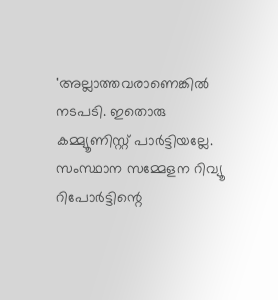'അല്ലാത്തവരാണെങ്കിൽ നടപടി. ഇതൊരു കമ്മ്യൂണിസ്റ്റ് പാർട്ടിയല്ലേ. സംസ്ഥാന സമ്മേളന റിവ്യൂ റിപോർട്ടിന്റെ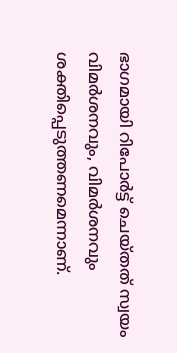ഭാഗമായി റിപോർട്ട് ചെയ്ത‌ത് സ്വയം വിമർശനവും, വിമർശനവും ശക്തിപ്പെടുത്തണമെന്നാണ്.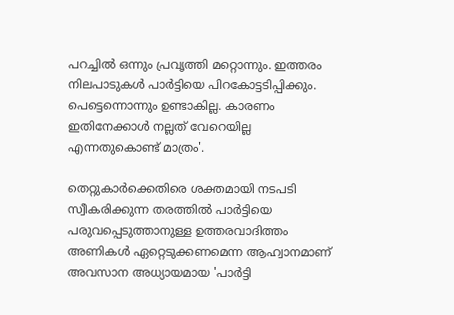പറച്ചിൽ ഒന്നും പ്രവൃത്തി മറ്റൊന്നും. ഇത്തരം നിലപാടുകൾ പാർട്ടിയെ പിറകോട്ടടിപ്പിക്കും. പെട്ടെന്നൊന്നും ഉണ്ടാകില്ല. കാരണം ഇതിനേക്കാൾ നല്ലത് വേറെയില്ല എന്നതുകൊണ്ട് മാത്രം'.

തെറ്റുകാർക്കെതിരെ ശക്തമായി നടപടി സ്വീകരിക്കുന്ന തരത്തിൽ പാർട്ടിയെ പരുവപ്പെടുത്താനുള്ള ഉത്തരവാദിത്തം അണികൾ ഏറ്റെടുക്കണമെന്ന ആഹ്വാനമാണ് അവസാന അധ്യായമായ 'പാർട്ടി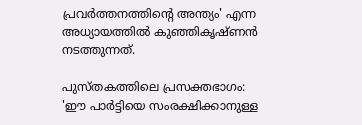പ്രവർത്തനത്തിന്റെ അന്ത്യം' എന്ന അധ്യായത്തിൽ കുഞ്ഞികൃഷ്ണൻ നടത്തുന്നത്.

പുസ്തകത്തിലെ പ്രസക്തഭാഗം:
'ഈ പാർട്ടിയെ സംരക്ഷിക്കാനുള്ള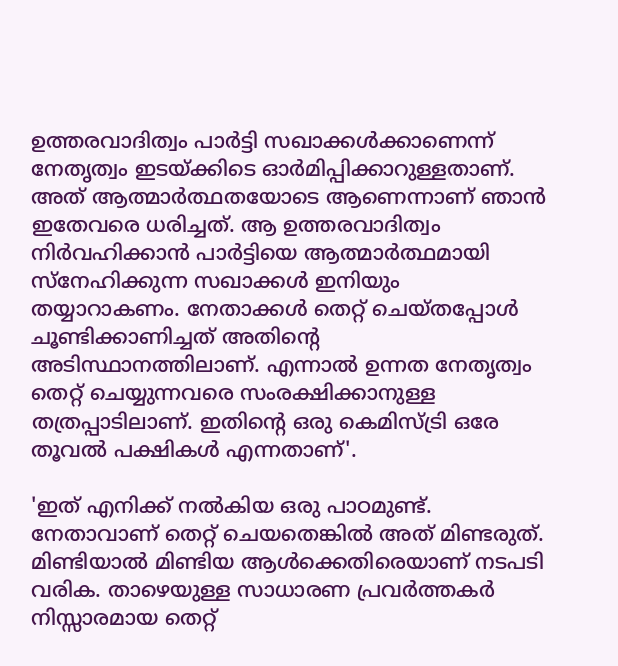ഉത്തരവാദിത്വം പാർട്ടി സഖാക്കൾക്കാണെന്ന് നേതൃത്വം ഇടയ്ക്കിടെ ഓർമിപ്പിക്കാറുള്ളതാണ്. അത് ആത്മാർത്ഥതയോടെ ആണെന്നാണ് ഞാൻ ഇതേവരെ ധരിച്ചത്. ആ ഉത്തരവാദിത്വം നിർവഹിക്കാൻ പാർട്ടിയെ ആത്മാർത്ഥമായി സ്നേഹിക്കുന്ന സഖാക്കൾ ഇനിയും തയ്യാറാകണം. നേതാക്കൾ തെറ്റ് ചെയ്‌തപ്പോൾ ചൂണ്ടിക്കാണിച്ചത് അതിന്റെ അടിസ്ഥാനത്തിലാണ്. എന്നാൽ ഉന്നത നേതൃത്വം തെറ്റ് ചെയ്യുന്നവരെ സംരക്ഷിക്കാനുള്ള തത്രപ്പാടിലാണ്. ഇതിൻ്റെ ഒരു കെമിസ്ട്രി ഒരേ തൂവൽ പക്ഷികൾ എന്നതാണ്'.

'ഇത് എനിക്ക് നൽകിയ ഒരു പാഠമുണ്ട്. നേതാവാണ് തെറ്റ് ചെയതെങ്കിൽ അത് മിണ്ടരുത്. മിണ്ടിയാൽ മിണ്ടിയ ആൾക്കെതിരെയാണ് നടപടി വരിക. താഴെയുള്ള സാധാരണ പ്രവർത്തകർ നിസ്സാരമായ തെറ്റ്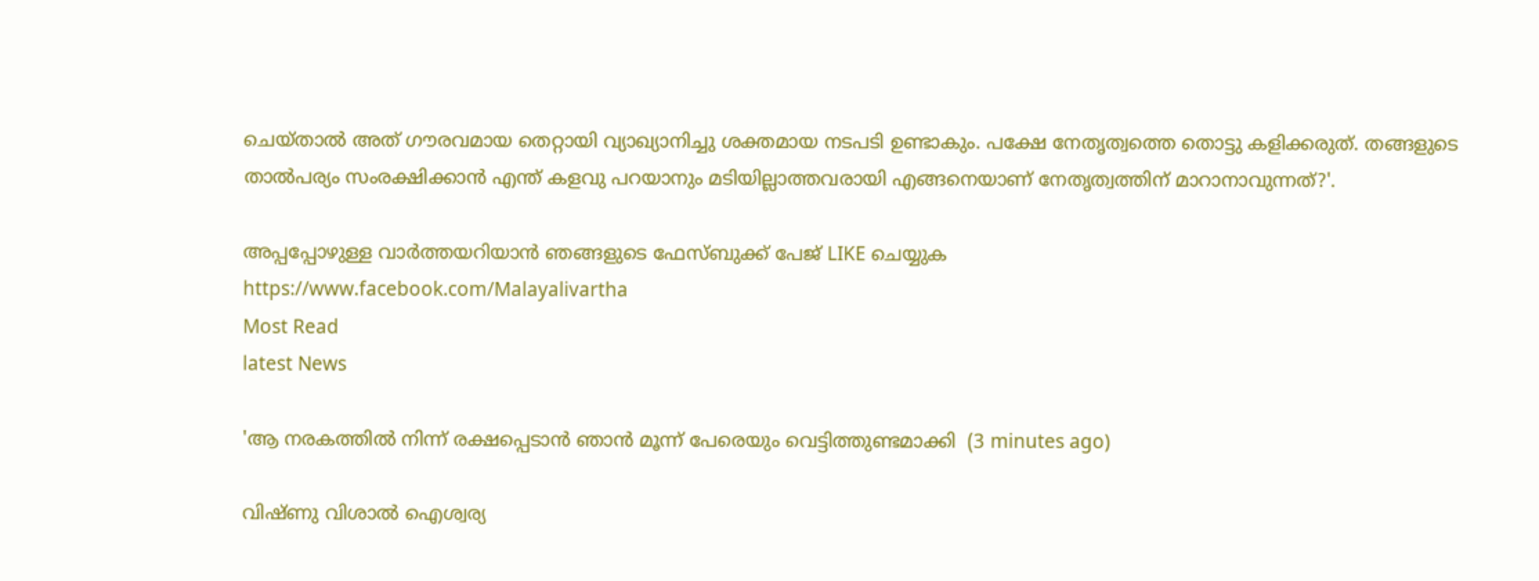ചെയ്‌താൽ അത് ഗൗരവമായ തെറ്റായി വ്യാഖ്യാനിച്ചു ശക്തമായ നടപടി ഉണ്ടാകും. പക്ഷേ നേതൃത്വത്തെ തൊട്ടു കളിക്കരുത്. തങ്ങളുടെ താൽപര്യം സംരക്ഷിക്കാൻ എന്ത് കളവു പറയാനും മടിയില്ലാത്തവരായി എങ്ങനെയാണ് നേതൃത്വത്തിന് മാറാനാവുന്നത്?'.

അപ്പപ്പോഴുള്ള വാര്‍ത്തയറിയാന്‍ ഞങ്ങളുടെ ഫേസ്‌ബുക്ക്‌ പേജ് LIKE ചെയ്യുക
https://www.facebook.com/Malayalivartha
Most Read
latest News

'ആ നരകത്തില്‍ നിന്ന് രക്ഷപ്പെടാന്‍ ഞാന്‍ മൂന്ന് പേരെയും വെട്ടിത്തുണ്ടമാക്കി  (3 minutes ago)

വിഷ്ണു വിശാല്‍ ഐശ്വര്യ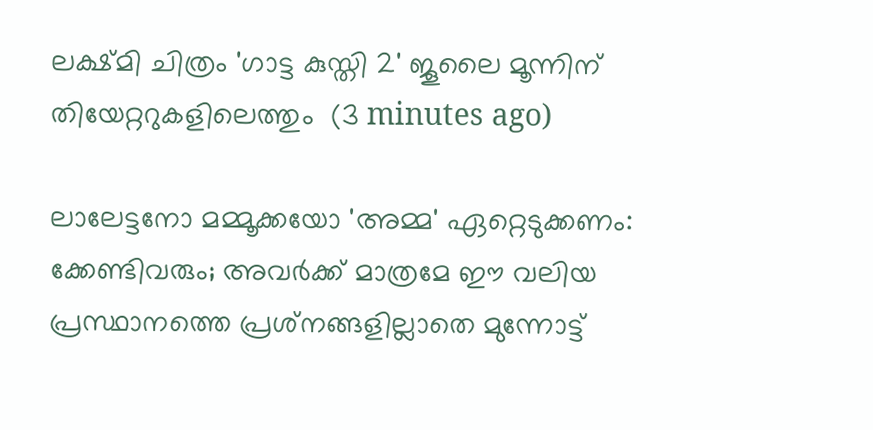ലക്ഷ്മി ചിത്രം 'ഗാട്ട കുസ്തി 2' ജൂലൈ മൂന്നിന് തിയേറ്ററുകളിലെത്തും  (3 minutes ago)

ലാലേട്ടനോ മമ്മൂക്കയോ 'അമ്മ' ഏറ്റെടുക്കണം: ക്കേണ്ടിവരും; അവര്‍ക്ക് മാത്രമേ ഈ വലിയ പ്രസ്ഥാനത്തെ പ്രശ്‌നങ്ങളില്ലാതെ മുന്നോട്ട്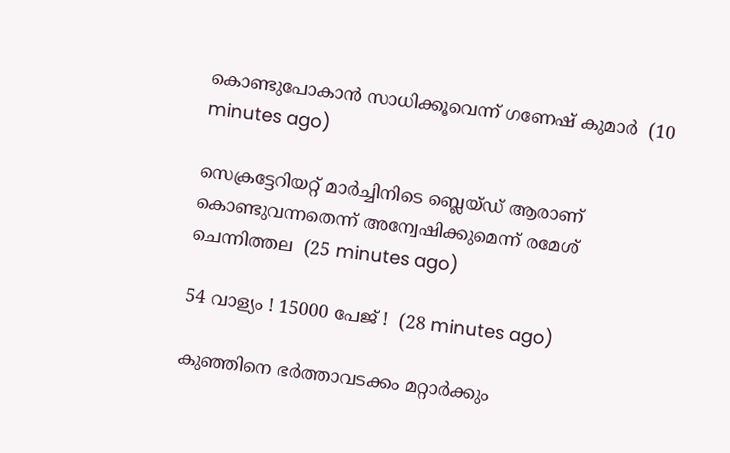കൊണ്ടുപോകാന്‍ സാധിക്കൂവെന്ന് ഗണേഷ് കുമാര്‍  (10 minutes ago)

സെക്രട്ടേറിയറ്റ് മാര്‍ച്ചിനിടെ ബ്ലെയ്ഡ് ആരാണ് കൊണ്ടുവന്നതെന്ന് അന്വേഷിക്കുമെന്ന് രമേശ് ചെന്നിത്തല  (25 minutes ago)

54 വാള്യം ! 15000 പേജ് !  (28 minutes ago)

കുഞ്ഞിനെ ഭര്‍ത്താവടക്കം മറ്റാര്‍ക്കും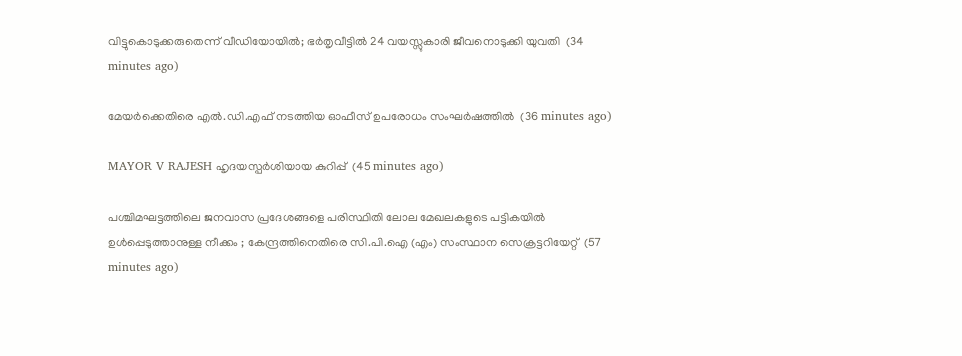വിട്ടുകൊടുക്കരുതെന്ന് വീഡിയോയില്‍; ഭര്‍തൃവീട്ടില്‍ 24 വയസ്സുകാരി ജീവനൊടുക്കി യുവതി  (34 minutes ago)

മേയര്‍ക്കെതിരെ എല്‍.ഡി.എഫ് നടത്തിയ ഓഫീസ് ഉപരോധം സംഘര്‍ഷത്തില്‍  (36 minutes ago)

MAYOR V RAJESH ഹൃദയസ്പർശിയായ കുറിപ്പ്  (45 minutes ago)

പശ്ചിമഘട്ടത്തിലെ ജനവാസ പ്രദേശങ്ങളെ പരിസ്ഥിതി ലോല മേഖലകളുടെ പട്ടികയില്‍ ഉള്‍പ്പെടുത്താനുള്ള നീക്കം ; കേന്ദ്രത്തിനെതിരെ സി.പി.ഐ (എം) സംസ്ഥാന സെക്രട്ടറിയേറ്റ്‌  (57 minutes ago)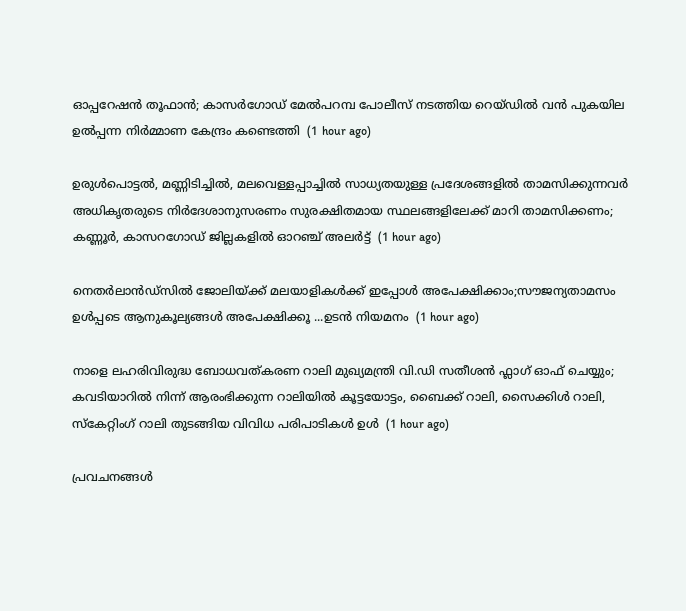ഓപ്പറേഷൻ തൂഫാൻ; കാസർഗോഡ് മേൽപറമ്പ പോലീസ് നടത്തിയ റെയ്ഡിൽ വൻ പുകയില ഉൽപ്പന്ന നിർമ്മാണ കേന്ദ്രം കണ്ടെത്തി  (1 hour ago)

ഉരുൾപൊട്ടൽ, മണ്ണിടിച്ചിൽ, മലവെള്ളപ്പാച്ചിൽ സാധ്യതയുള്ള പ്രദേശങ്ങളിൽ താമസിക്കുന്നവർ അധികൃതരുടെ നിർദേശാനുസരണം സുരക്ഷിതമായ സ്ഥലങ്ങളിലേക്ക് മാറി താമസിക്കണം; കണ്ണൂർ, കാസറഗോഡ് ജില്ലകളിൽ ഓറഞ്ച് അലർട്ട്  (1 hour ago)

നെതർലാൻഡ്സിൽ ജോലിയ്ക്ക് മലയാളികൾക്ക് ഇപ്പോൾ അപേക്ഷിക്കാം;സൗജന്യതാമസം ഉൾപ്പടെ ആനുകൂല്യങ്ങൾ അപേക്ഷിക്കൂ ...ഉടൻ നിയമനം  (1 hour ago)

നാളെ ലഹരിവിരുദ്ധ ബോധവത്കരണ റാലി മുഖ്യമന്ത്രി വി.ഡി സതീശൻ ഫ്ലാഗ് ഓഫ് ചെയ്യും; കവടിയാറിൽ നിന്ന് ആരംഭിക്കുന്ന റാലിയിൽ കൂട്ടയോട്ടം, ബൈക്ക് റാലി, സൈക്കിൾ റാലി, സ്‌കേറ്റിംഗ് റാലി തുടങ്ങിയ വിവിധ പരിപാടികൾ ഉൾ  (1 hour ago)

പ്രവചനങ്ങൾ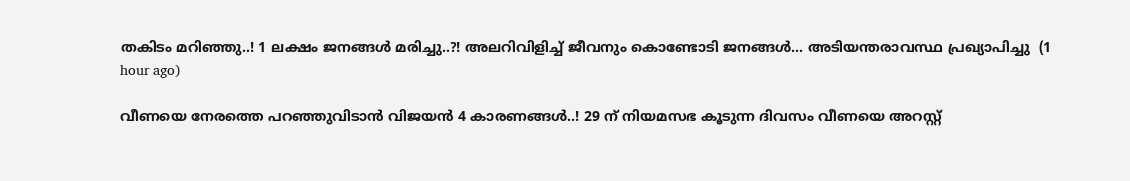തകിടം മറിഞ്ഞു..! 1 ലക്ഷം ജനങ്ങള്‍ മരിച്ചു..?! അലറിവിളിച്ച് ജീവനും കൊണ്ടോടി ജനങ്ങള്‍... അടിയന്തരാവസ്ഥ പ്രഖ്യാപിച്ചു  (1 hour ago)

വീണയെ നേരത്തെ പറഞ്ഞുവിടാൻ വിജയൻ 4 കാരണങ്ങൾ..! 29 ന് നിയമസഭ കൂടുന്ന ദിവസം വീണയെ അറസ്റ്റ്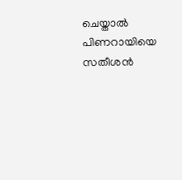ചെയ്താൽ പിണറായിയെ സതീശൻ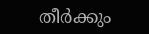തീർക്കും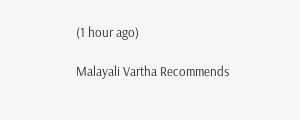(1 hour ago)

Malayali Vartha Recommends